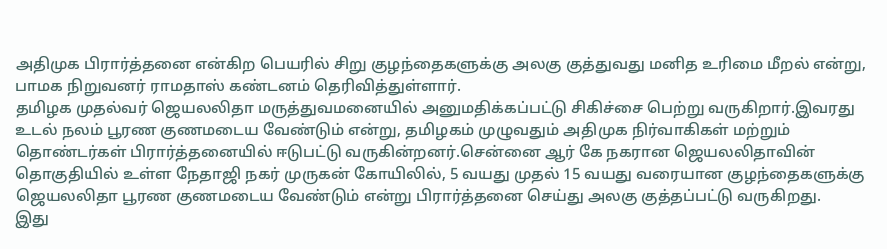அதிமுக பிரார்த்தனை என்கிற பெயரில் சிறு குழந்தைகளுக்கு அலகு குத்துவது மனித உரிமை மீறல் என்று, பாமக நிறுவனர் ராமதாஸ் கண்டனம் தெரிவித்துள்ளார்.
தமிழக முதல்வர் ஜெயலலிதா மருத்துவமனையில் அனுமதிக்கப்பட்டு சிகிச்சை பெற்று வருகிறார்.இவரது உடல் நலம் பூரண குணமடைய வேண்டும் என்று, தமிழகம் முழுவதும் அதிமுக நிர்வாகிகள் மற்றும் தொண்டர்கள் பிரார்த்தனையில் ஈடுபட்டு வருகின்றனர்.சென்னை ஆர் கே நகரான ஜெயலலிதாவின் தொகுதியில் உள்ள நேதாஜி நகர் முருகன் கோயிலில், 5 வயது முதல் 15 வயது வரையான குழந்தைகளுக்கு ஜெயலலிதா பூரண குணமடைய வேண்டும் என்று பிரார்த்தனை செய்து அலகு குத்தப்பட்டு வருகிறது.
இது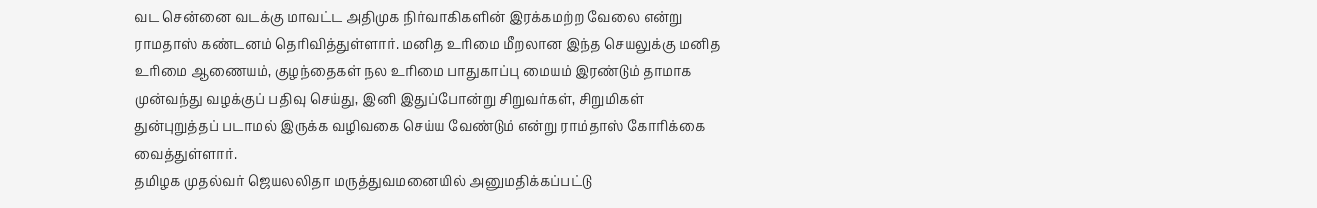வட சென்னை வடக்கு மாவட்ட அதிமுக நிர்வாகிகளின் இரக்கமற்ற வேலை என்று ராமதாஸ் கண்டனம் தெரிவித்துள்ளார். மனித உரிமை மீறலான இந்த செயலுக்கு மனித உரிமை ஆணையம், குழந்தைகள் நல உரிமை பாதுகாப்பு மையம் இரண்டும் தாமாக முன்வந்து வழக்குப் பதிவு செய்து, இனி இதுப்போன்று சிறுவர்கள், சிறுமிகள் துன்புறுத்தப் படாமல் இருக்க வழிவகை செய்ய வேண்டும் என்று ராம்தாஸ் கோரிக்கை வைத்துள்ளார்.
தமிழக முதல்வர் ஜெயலலிதா மருத்துவமனையில் அனுமதிக்கப்பட்டு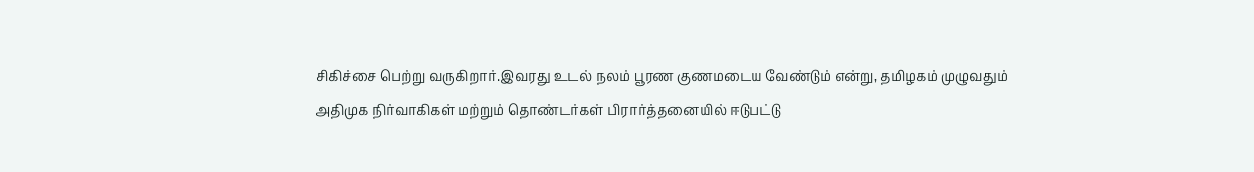சிகிச்சை பெற்று வருகிறார்.இவரது உடல் நலம் பூரண குணமடைய வேண்டும் என்று, தமிழகம் முழுவதும் அதிமுக நிர்வாகிகள் மற்றும் தொண்டர்கள் பிரார்த்தனையில் ஈடுபட்டு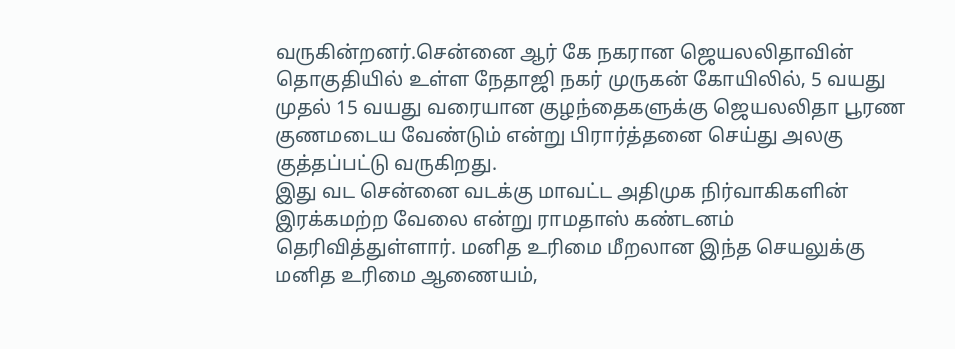வருகின்றனர்.சென்னை ஆர் கே நகரான ஜெயலலிதாவின் தொகுதியில் உள்ள நேதாஜி நகர் முருகன் கோயிலில், 5 வயது முதல் 15 வயது வரையான குழந்தைகளுக்கு ஜெயலலிதா பூரண குணமடைய வேண்டும் என்று பிரார்த்தனை செய்து அலகு குத்தப்பட்டு வருகிறது.
இது வட சென்னை வடக்கு மாவட்ட அதிமுக நிர்வாகிகளின் இரக்கமற்ற வேலை என்று ராமதாஸ் கண்டனம் தெரிவித்துள்ளார். மனித உரிமை மீறலான இந்த செயலுக்கு மனித உரிமை ஆணையம்,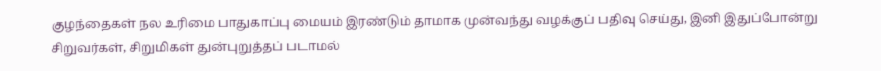குழந்தைகள் நல உரிமை பாதுகாப்பு மையம் இரண்டும் தாமாக முன்வந்து வழக்குப் பதிவு செய்து, இனி இதுப்போன்று சிறுவர்கள், சிறுமிகள் துன்புறுத்தப் படாமல்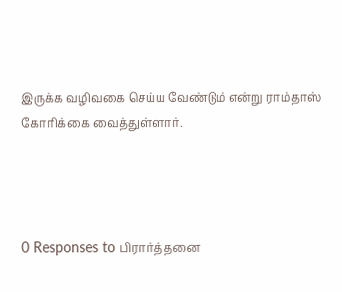இருக்க வழிவகை செய்ய வேண்டும் என்று ராம்தாஸ் கோரிக்கை வைத்துள்ளார்.




0 Responses to பிரார்த்தனை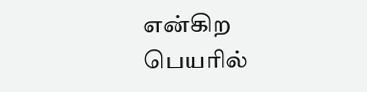என்கிற பெயரில்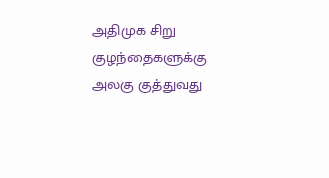அதிமுக சிறு குழந்தைகளுக்கு அலகு குத்துவது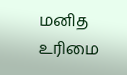மனித உரிமை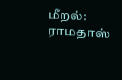மீறல்: ராமதாஸ்